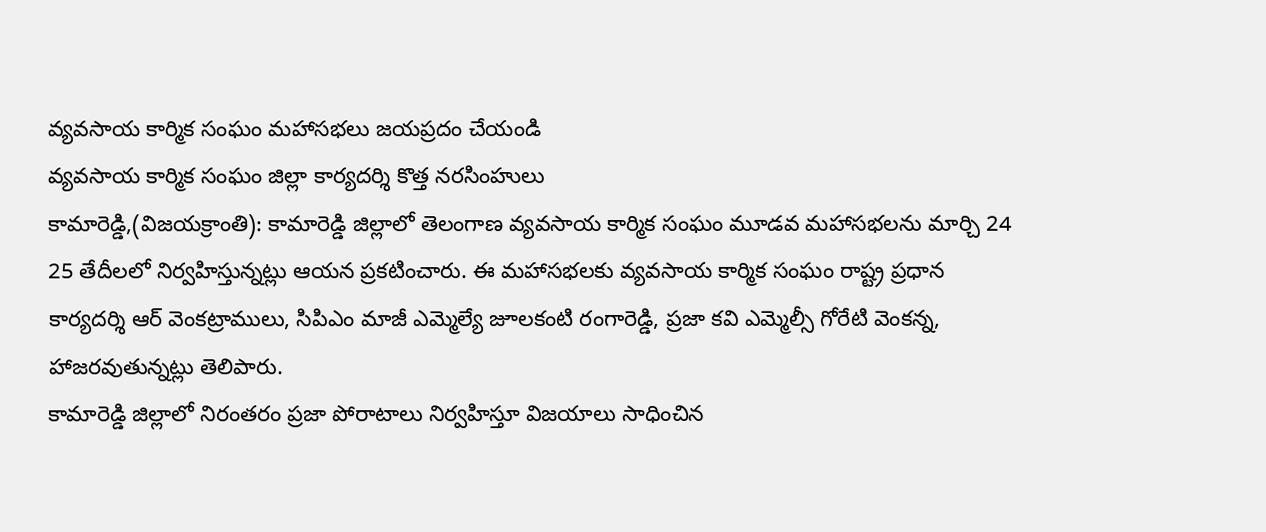వ్యవసాయ కార్మిక సంఘం మహాసభలు జయప్రదం చేయండి
వ్యవసాయ కార్మిక సంఘం జిల్లా కార్యదర్శి కొత్త నరసింహులు
కామారెడ్డి,(విజయక్రాంతి): కామారెడ్డి జిల్లాలో తెలంగాణ వ్యవసాయ కార్మిక సంఘం మూడవ మహాసభలను మార్చి 24 25 తేదీలలో నిర్వహిస్తున్నట్లు ఆయన ప్రకటించారు. ఈ మహాసభలకు వ్యవసాయ కార్మిక సంఘం రాష్ట్ర ప్రధాన కార్యదర్శి ఆర్ వెంకట్రాములు, సిపిఎం మాజీ ఎమ్మెల్యే జూలకంటి రంగారెడ్డి, ప్రజా కవి ఎమ్మెల్సీ గోరేటి వెంకన్న, హాజరవుతున్నట్లు తెలిపారు.
కామారెడ్డి జిల్లాలో నిరంతరం ప్రజా పోరాటాలు నిర్వహిస్తూ విజయాలు సాధించిన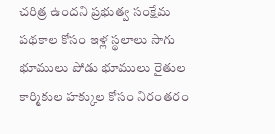చరిత్ర ఉందని ప్రభుత్వ సంక్షేమ పథకాల కోసం ఇళ్ల స్థలాలు సాగు భూములు పోడు భూములు రైతుల కార్మికుల హక్కుల కోసం నిరంతరం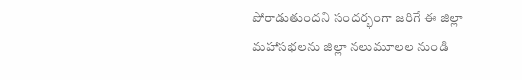పోరాడుతుందని సందర్భంగా జరిగే ఈ జిల్లా మహాసభలను జిల్లా నలుమూలల నుండి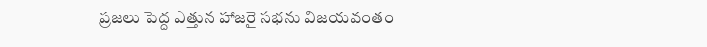ప్రజలు పెద్ద ఎత్తున హాజరై సభను విజయవంతం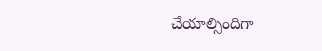చేయాల్సిందిగా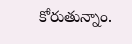కోరుతున్నాం.